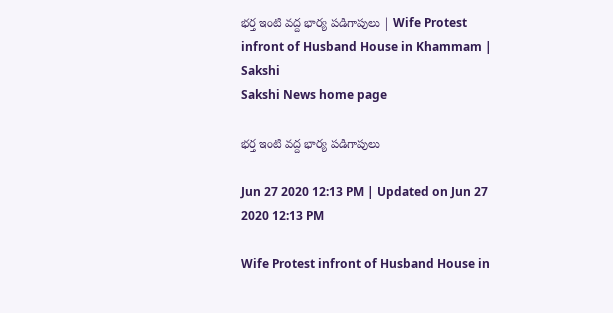భర్త ఇంటి వద్ద భార్య పడిగాపులు | Wife Protest infront of Husband House in Khammam | Sakshi
Sakshi News home page

భర్త ఇంటి వద్ద భార్య పడిగాపులు

Jun 27 2020 12:13 PM | Updated on Jun 27 2020 12:13 PM

Wife Protest infront of Husband House in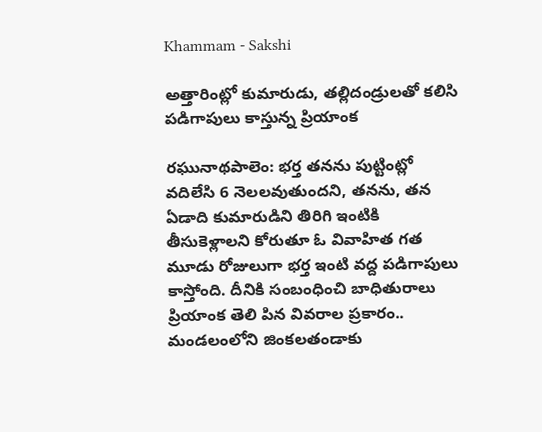Khammam - Sakshi

అత్తారింట్లో కుమారుడు, తల్లిదండ్రులతో కలిసి పడిగాపులు కాస్తున్న ప్రియాంక

రఘునాథపాలెం: భర్త తనను పుట్టింట్లో వదిలేసి 6 నెలలవుతుందని, తనను, తన ఏడాది కుమారుడిని తిరిగి ఇంటికి తీసుకెళ్లాలని కోరుతూ ఓ వివాహిత గత మూడు రోజులుగా భర్త ఇంటి వద్ద పడిగాపులు కాస్తోంది. దీనికి సంబంధించి బాధితురాలు ప్రియాంక తెలి పిన వివరాల ప్రకారం.. మండలంలోని జింకలతండాకు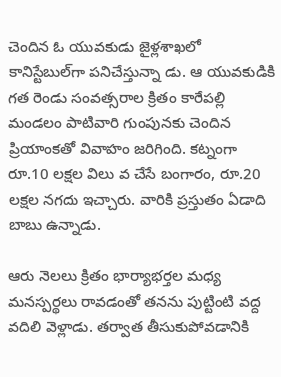చెందిన ఓ యువకుడు జైళ్లశాఖలో కానిస్టేబుల్‌గా పనిచేస్తున్నా డు. ఆ యువకుడికి గత రెండు సంవత్సరాల క్రితం కారేపల్లి మండలం పాటివారి గుంపునకు చెందిన ప్రియాంకతో వివాహం జరిగింది. కట్నంగా రూ.10 లక్షల విలు వ చేసే బంగారం, రూ.20 లక్షల నగదు ఇచ్చారు. వారికి ప్రస్తుతం ఏడాది బాబు ఉన్నాడు.

ఆరు నెలలు క్రితం భార్యాభర్తల మధ్య మనస్పర్థలు రావడంతో తనను పుట్టింటి వద్ద వదిలి వెళ్లాడు. తర్వాత తీసుకుపోవడానికి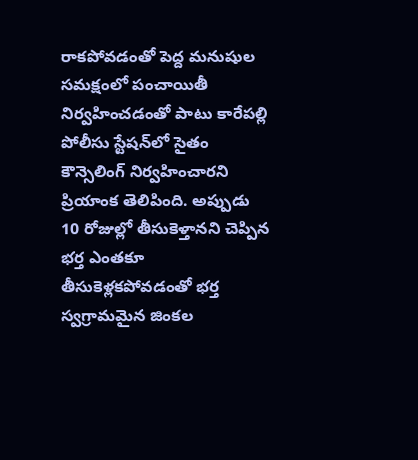రాకపోవడంతో పెద్ద మనుషుల సమక్షంలో పంచాయితీ నిర్వహించడంతో పాటు కారేపల్లి పోలీసు స్టేషన్‌లో సైతం కౌన్సెలింగ్‌ నిర్వహించారని ప్రియాంక తెలిపింది. అప్పుడు 10 రోజుల్లో తీసుకెళ్తానని చెప్పిన భర్త ఎంతకూ తీసుకెళ్లకపోవడంతో భర్త స్వగ్రామమైన జింకల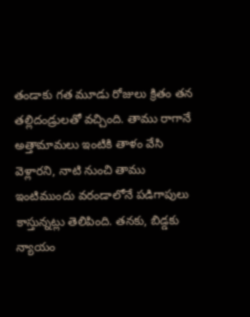తండాకు గత మూడు రోజులు క్రితం తన తల్లిదండ్రులతో వచ్చింది. తాము రాగానే అత్తామామలు ఇంటికి తాళం వేసి వెళ్లారని, నాటి నుంచి తాము ఇంటిముందు వరండాలోనే పడిగాపులు కాస్తున్నట్లు తెలిపింది. తనకు, బిడ్డకు న్యాయం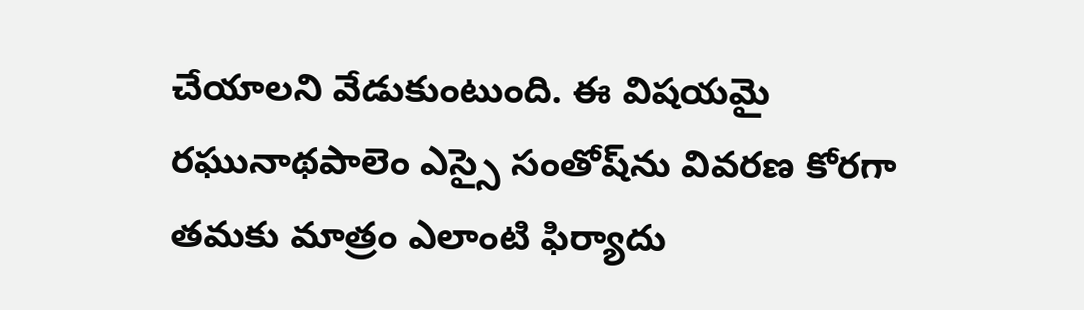చేయాలని వేడుకుంటుంది. ఈ విషయమై రఘునాథపాలెం ఎస్సై సంతోష్‌ను వివరణ కోరగా తమకు మాత్రం ఎలాంటి ఫిర్యాదు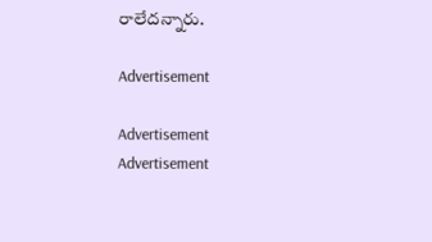రాలేదన్నారు.

Advertisement

Advertisement
Advertisement